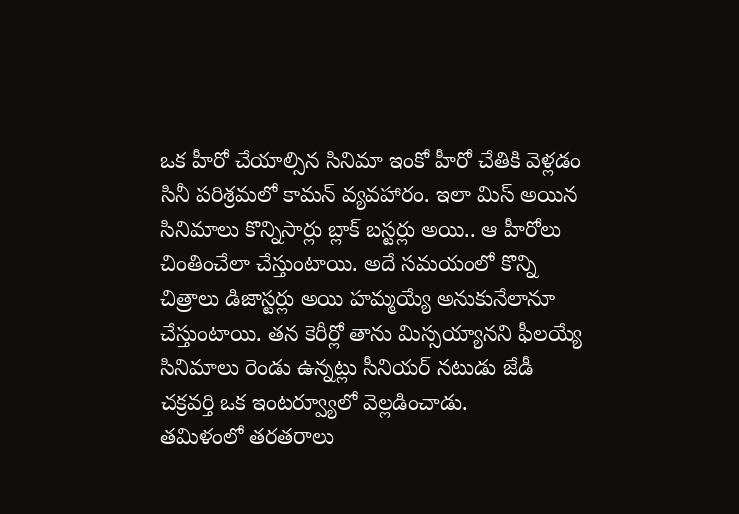ఒక హీరో చేయాల్సిన సినిమా ఇంకో హీరో చేతికి వెళ్లడం సినీ పరిశ్రమలో కామన్ వ్యవహారం. ఇలా మిస్ అయిన సినిమాలు కొన్నిసార్లు బ్లాక్ బస్టర్లు అయి.. ఆ హీరోలు చింతించేలా చేస్తుంటాయి. అదే సమయంలో కొన్ని చిత్రాలు డిజాస్టర్లు అయి హమ్మయ్యే అనుకునేలానూ చేస్తుంటాయి. తన కెరీర్లో తాను మిస్సయ్యానని ఫీలయ్యే సినిమాలు రెండు ఉన్నట్లు సీనియర్ నటుడు జేడీ చక్రవర్తి ఒక ఇంటర్వ్యూలో వెల్లడించాడు.
తమిళంలో తరతరాలు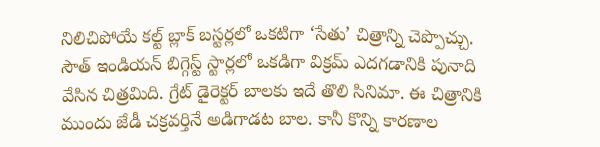నిలిచిపోయే కల్ట్ బ్లాక్ బస్టర్లలో ఒకటిగా ‘సేతు’ చిత్రాన్ని చెప్పొచ్చు.
సౌత్ ఇండియన్ బిగ్గెస్ట్ స్టార్లలో ఒకడిగా విక్రమ్ ఎదగడానికి పునాది వేసిన చిత్రమిది. గ్రేట్ డైరెక్టర్ బాలకు ఇదే తొలి సినిమా. ఈ చిత్రానికి ముందు జేడీ చక్రవర్తినే అడిగాడట బాల. కానీ కొన్ని కారణాల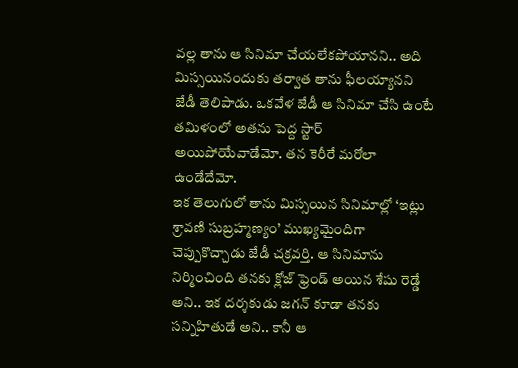వల్ల తాను ఆ సినిమా చేయలేకపోయానని.. అది మిస్సయినందుకు తర్వాత తాను ఫీలయ్యానని జేడీ తెలిపాడు. ఒకవేళ జేడీ ఆ సినిమా చేసి ఉంటే తమిళంలో అతను పెద్ద స్టార్ అయిపోయేవాడేమో. తన కెరీరే మరోలా ఉండేదేమో.
ఇక తెలుగులో తాను మిస్సయిన సినిమాల్లో ‘ఇట్లు శ్రావణి సుబ్రహ్మణ్యం’ ముఖ్యమైందిగా చెప్పుకొచ్చాడు జేడీ చక్రవర్తి. ఆ సినిమాను నిర్మించింది తనకు క్లోజ్ ఫ్రెండ్ అయిన శేషు రెడ్డే అని.. ఇక దర్శకుడు జగన్ కూడా తనకు సన్నిహితుడే అని.. కానీ ఆ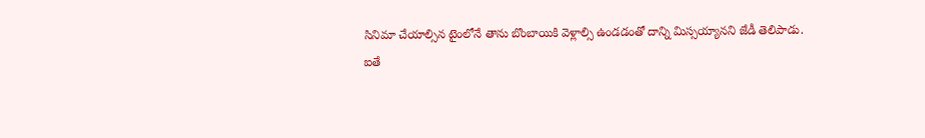సినిమా చేయాల్సిన టైంలోనే తాను బొంబాయికి వెళ్లాల్సి ఉండడంతో దాన్ని మిస్సయ్యానని జేడీ తెలిపాడు.
ఐతే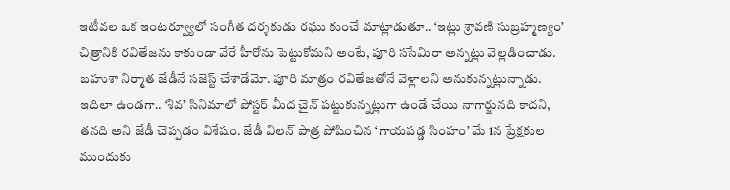ఇటీవల ఒక ఇంటర్వ్యూలో సంగీత దర్శకుడు రఘు కుంచే మాట్లాడుతూ.. ‘ఇట్లు శ్రావణి సుబ్రహ్మణ్యం’ చిత్రానికి రవితేజను కాకుండా వేరే హీరోను పెట్టుకోమని అంటే, పూరి ససేమిరా అన్నట్లు వెల్లడించాడు. బహుశా నిర్మాత జేడీనే సజెస్ట్ చేశాడేమో. పూరి మాత్రం రవితేజతోనే వెళ్లాలని అనుకున్నట్లున్నాడు.
ఇదిలా ఉండగా.. ‘శివ’ సినిమాలో పోస్టర్ మీద చైన్ పట్టుకున్నట్లుగా ఉండే చేయి నాగార్జునది కాదని, తనది అని జేడీ చెప్పడం విశేషం. జేడీ విలన్ పాత్ర పోషించిన ‘గాయపడ్డ సింహం’ మే 1న ప్రేక్షకుల ముందుకు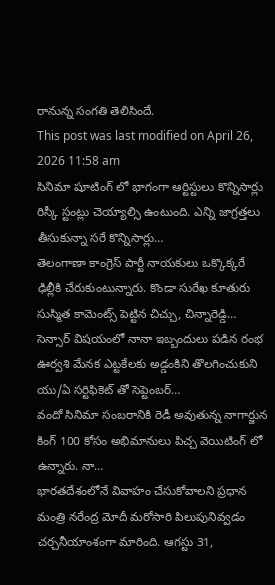రానున్న సంగతి తెలిసిందే.
This post was last modified on April 26, 2026 11:58 am
సినిమా షూటింగ్ లో భాగంగా ఆర్టిస్టులు కొన్నిసార్లు రిస్కీ స్టంట్లు చెయ్యాల్సి ఉంటుంది. ఎన్ని జాగ్రత్తలు తీసుకున్నా సరే కొన్నిసార్లు…
తెలంగాణా కాంగ్రెస్ పార్టీ నాయకులు ఒక్కొక్కరే ఢిల్లీకి చేరుకుంటున్నారు. కొండా సురేఖ కూతురు సుస్మిత కామెంట్స్ పెట్టిన చిచ్చు, చిన్నారెడ్డి…
సెన్సార్ విషయంలో నానా ఇబ్బందులు పడిన రంభ ఊర్వశి మేనక ఎట్టకేలకు అడ్డంకిని తొలగించుకుని యు/ఏ సర్టిఫికెట్ తో సెప్టెంబర్…
వందో సినిమా సంబరానికి రెడీ అవుతున్న నాగార్జున కింగ్ 100 కోసం అభిమానులు పిచ్చ వెయిటింగ్ లో ఉన్నారు. నా…
భారతదేశంలోనే వివాహం చేసుకోవాలని ప్రధాన మంత్రి నరేంద్ర మోదీ మరోసారి పిలుపునివ్వడం చర్చనీయాంశంగా మారింది. ఆగస్టు 31,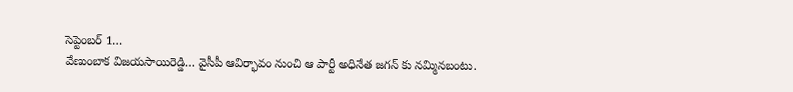సెప్టెంబర్ 1…
వేణుంబాక విజయసాయిరెడ్డి… వైసీపీ ఆవిర్భావం నుంచి ఆ పార్టీ అధినేత జగన్ కు నమ్మినబంటు.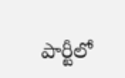పార్టీలో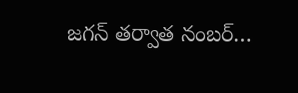జగన్ తర్వాత నంబర్…